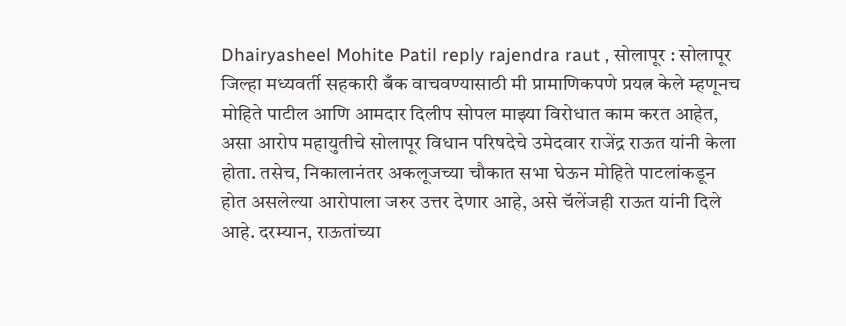Dhairyasheel Mohite Patil reply rajendra raut , सोलापूर : सोलापूर जिल्हा मध्यवर्ती सहकारी बँक वाचवण्यासाठी मी प्रामाणिकपणे प्रयत्न केले म्हणूनच मोहिते पाटील आणि आमदार दिलीप सोपल माझ्या विरोधात काम करत आहेत, असा आरोप महायुतीचे सोलापूर विधान परिषदेचे उमेदवार राजेंद्र राऊत यांनी केला होता. तसेच, निकालानंतर अकलूजच्या चौकात सभा घेऊन मोहिते पाटलांकडून होत असलेल्या आरोपाला जरुर उत्तर देणार आहे, असे चॅलेंजही राऊत यांनी दिले आहे. दरम्यान, राऊतांच्या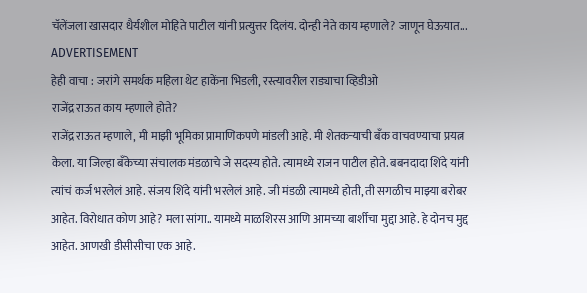चॅलेंजला खासदार धैर्यशील मोहिते पाटील यांनी प्रत्युत्तर दिलंय. दोन्ही नेते काय म्हणाले? जाणून घेऊयात...
ADVERTISEMENT
हेही वाचा : जरांगे समर्थक महिला थेट हाकेंना भिडली, रस्त्यावरील राड्याचा व्हिडीओ
राजेंद्र राऊत काय म्हणाले होते?
राजेंद्र राऊत म्हणाले, मी माझी भूमिका प्रामाणिकपणे मांडली आहे. मी शेतकऱ्याची बँक वाचवण्याचा प्रयत्न केला. या जिल्हा बँकेच्या संचालक मंडळाचे जे सदस्य होते. त्यामध्ये राजन पाटील होते. बबनदादा शिंदे यांनी त्यांचं कर्ज भरलेलं आहे. संजय शिंदे यांनी भरलेलं आहे. जी मंडळी त्यामध्ये होती, ती सगळीच माझ्या बरोबर आहेत. विरोधात कोण आहे? मला सांगा.. यामध्ये माळशिरस आणि आमच्या बार्शीचा मुद्दा आहे. हे दोनच मुद्द आहेत. आणखी डीसीसीचा एक आहे.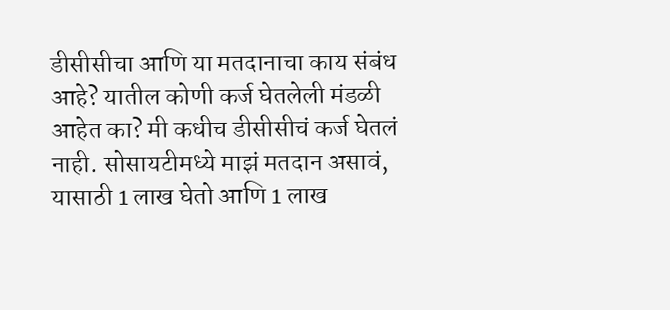डीसीसीचा आणि या मतदानाचा काय संबंध आहे? यातील कोणी कर्ज घेतलेली मंडळी आहेत का? मी कधीच डीसीसीचं कर्ज घेतलं नाही. सोसायटीमध्ये माझं मतदान असावं, यासाठी 1 लाख घेतो आणि 1 लाख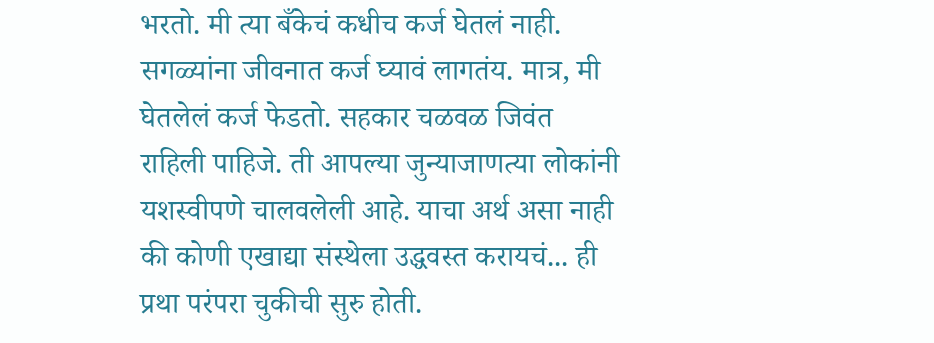भरतो. मी त्या बँकेचं कधीच कर्ज घेतलं नाही. सगळ्यांना जीवनात कर्ज घ्यावं लागतंय. मात्र, मी घेतलेलं कर्ज फेडतो. सहकार चळवळ जिवंत राहिली पाहिजे. ती आपल्या जुन्याजाणत्या लोकांनी यशस्वीपणे चालवलेली आहे. याचा अर्थ असा नाही की कोणी एखाद्या संस्थेला उद्धवस्त करायचं... ही प्रथा परंपरा चुकीची सुरु होती.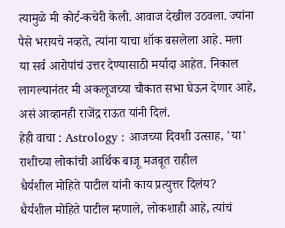त्यामुळे मी कोर्ट-कचेरी केली. आवाज देखील उठवला. ज्यांना पैसे भरायचे नव्हते, त्यांना याचा शॉक बसलेला आहे. मला या सर्व आरोपांचं उत्तर देण्यासाठी मर्यादा आहेत. निकाल लागल्यानंतर मी अकलूजच्या चौकात सभा घेऊन देणार आहे, असं आव्हानही राजेंद्र राऊत यांनी दिलं.
हेही वाचा : Astrology : आजच्या दिवशी उत्साह, 'या' राशीच्या लोकांची आर्थिक बाजू मजबूत राहील
धैर्यशील मोहिते पाटील यांनी काय प्रत्युत्तर दिलंय?
धैर्यशील मोहिते पाटील म्हणाले, लोकशाही आहे, त्यांचं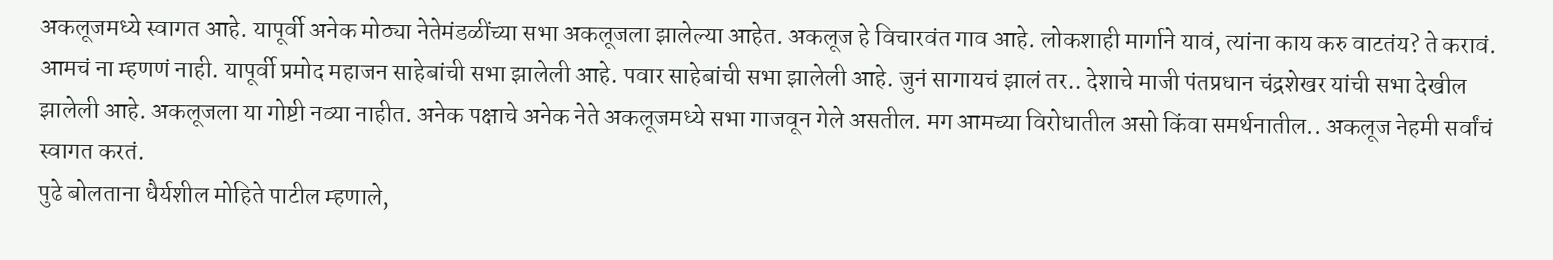अकलूजमध्ये स्वागत आहे. यापूर्वी अनेक मोठ्या नेतेमंडळींच्या सभा अकलूजला झालेल्या आहेत. अकलूज हे विचारवंत गाव आहे. लोकशाही मार्गाने यावं, त्यांना काय करु वाटतंय? ते करावं. आमचं ना म्हणणं नाही. यापूर्वी प्रमोद महाजन साहेबांची सभा झालेली आहे. पवार साहेबांची सभा झालेली आहे. जुनं सागायचं झालं तर.. देशाचे माजी पंतप्रधान चंद्रशेखर यांची सभा देखील झालेली आहे. अकलूजला या गोष्टी नव्या नाहीत. अनेक पक्षाचे अनेक नेते अकलूजमध्ये सभा गाजवून गेले असतील. मग आमच्या विरोधातील असो किंवा समर्थनातील.. अकलूज नेहमी सर्वांचं स्वागत करतं.
पुढे बोलताना धैर्यशील मोहिते पाटील म्हणाले,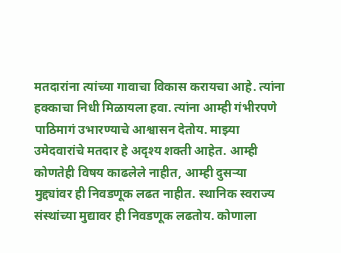मतदारांना त्यांच्या गावाचा विकास करायचा आहे. त्यांना हक्काचा निधी मिळायला हवा. त्यांना आम्ही गंभीरपणे पाठिमागं उभारण्याचे आश्वासन देतोय. माझ्या उमेदवारांचे मतदार हे अदृश्य शक्ती आहेत. आम्ही कोणतेही विषय काढलेले नाहीत, आम्ही दुसऱ्या मुद्द्यांवर ही निवडणूक लढत नाहीत. स्थानिक स्वराज्य संस्थांच्या मुद्यावर ही निवडणूक लढतोय. कोणाला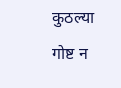कुठल्या गोष्ट न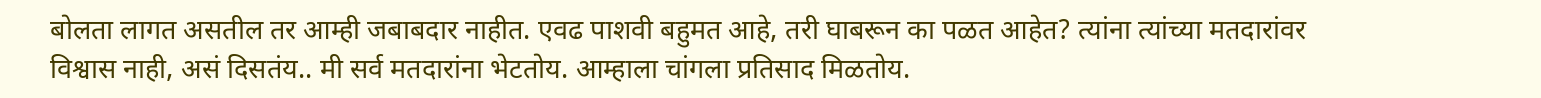बोलता लागत असतील तर आम्ही जबाबदार नाहीत. एवढ पाशवी बहुमत आहे, तरी घाबरून का पळत आहेत? त्यांना त्यांच्या मतदारांवर विश्वास नाही, असं दिसतंय.. मी सर्व मतदारांना भेटतोय. आम्हाला चांगला प्रतिसाद मिळतोय.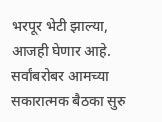भरपूर भेटी झाल्या, आजही घेणार आहे. सर्वांबरोबर आमच्या सकारात्मक बैठका सुरु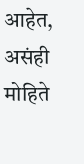आहेत, असंही मोहिते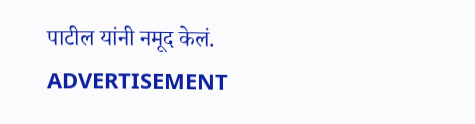पाटील यांनी नमूद केलं.
ADVERTISEMENT